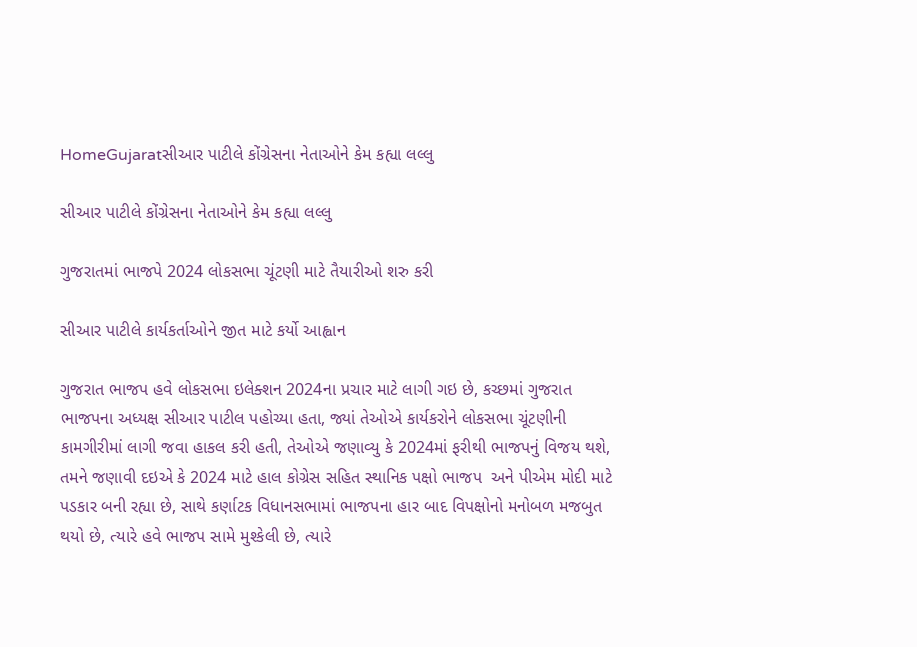HomeGujaratસીઆર પાટીલે કોંગ્રેસના નેતાઓને કેમ કહ્યા લલ્લુ

સીઆર પાટીલે કોંગ્રેસના નેતાઓને કેમ કહ્યા લલ્લુ

ગુજરાતમાં ભાજપે 2024 લોકસભા ચૂંટણી માટે તૈયારીઓ શરુ કરી

સીઆર પાટીલે કાર્યકર્તાઓને જીત માટે કર્યો આહ્વાન

ગુજરાત ભાજપ હવે લોકસભા ઇલેક્શન 2024ના પ્રચાર માટે લાગી ગઇ છે, કચ્છમાં ગુજરાત ભાજપના અધ્યક્ષ સીઆર પાટીલ પહોચ્યા હતા, જ્યાં તેઓએ કાર્યકરોને લોકસભા ચૂંટણીની કામગીરીમાં લાગી જવા હાકલ કરી હતી, તેઓએ જણાવ્યુ કે 2024માં ફરીથી ભાજપનું વિજય થશે, તમને જણાવી દઇએ કે 2024 માટે હાલ કોગ્રેસ સહિત સ્થાનિક પક્ષો ભાજપ  અને પીએમ મોદી માટે પડકાર બની રહ્યા છે, સાથે કર્ણાટક વિધાનસભામાં ભાજપના હાર બાદ વિપક્ષોનો મનોબળ મજબુત થયો છે, ત્યારે હવે ભાજપ સામે મુશ્કેલી છે, ત્યારે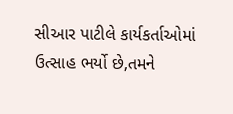સીઆર પાટીલે કાર્યકર્તાઓમાં  ઉત્સાહ ભર્યો છે,તમને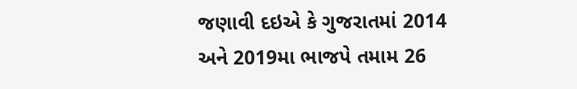જણાવી દઇએ કે ગુજરાતમાં 2014  અને 2019મા ભાજપે તમામ 26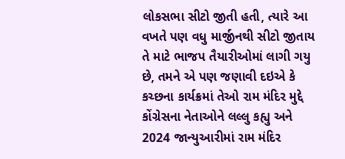લોકસભા સીટો જીતી હતી, ત્યારે આ વખતે પણ વધુ માર્જીનથી સીટો જીતાય તે માટે ભાજપ તૈયારીઓમાં લાગી ગયુ છે, તમને એ પણ જણાવી દઇએ કે કચ્છના કાર્યક્રમાં તેઓ રામ મંદિર મુદ્દે કોંગ્રેસના નેતાઓને લલ્લુ કહ્યુ અને 2024 જાન્યુઆરીમાં રામ મંદિર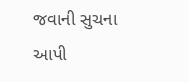જવાની સુચના આપી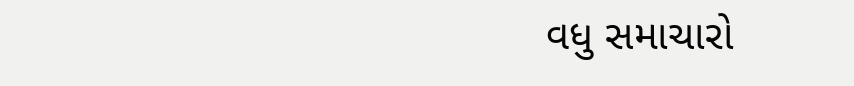વધુ સમાચારો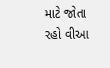માટે જોતા રહો વીઆ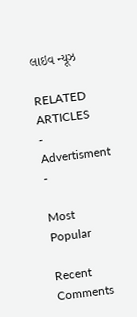લાઇવ ન્યૂઝ

RELATED ARTICLES
- Advertisment -

Most Popular

Recent Comments